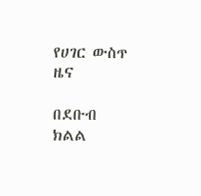የሀገር ውስጥ ዜና

በደቡብ ክልል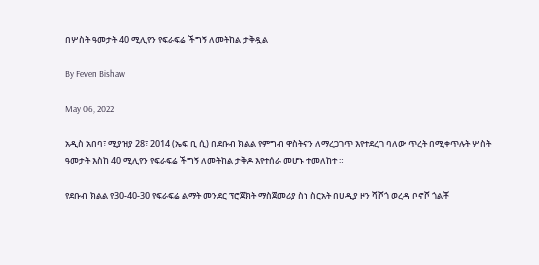በሦስት ዓመታት 40 ሚሊየን የፍራፍሬ ችግኝ ለመትከል ታቅዷል

By Feven Bishaw

May 06, 2022

አዲስ አበባ፣ ሚያዝያ 28፣ 2014 (ኤፍ ቢ ሲ) በደቡብ ክልል የምግብ ዋስትናን ለማረጋገጥ እየተደረገ ባለው ጥረት በሚቀጥሉት ሦስት ዓመታት እስከ 40 ሚሊየን የፍራፍሬ ችግኝ ለመትከል ታቅዶ እየተሰራ መሆኑ ተመለከተ ።

የደቡብ ክልል የ30-40-30 የፍራፍሬ ልማት መንደር ፕሮጀክት ማስጀመሪያ ስነ ስርአት በሀዲያ ዞን ሻሾጎ ወረዳ ቦኖሾ ጎልቾ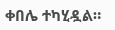ቀበሌ ተካሂዷል።